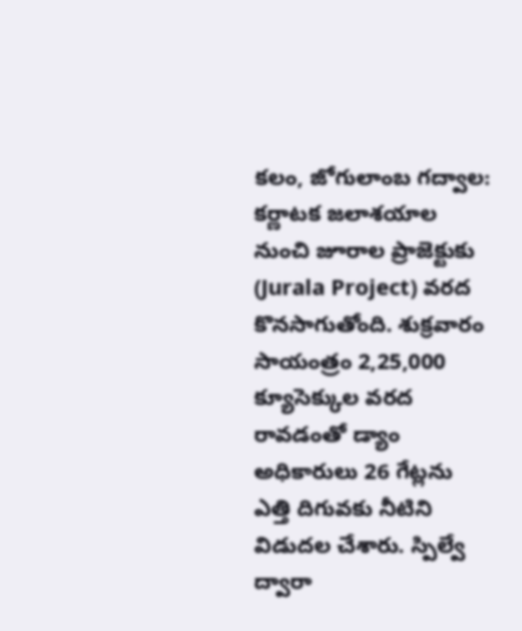కలం, జోగులాంబ గద్వాల: కర్ణాటక జలాశయాల నుంచి జూరాల ప్రాజెక్టుకు (Jurala Project) వరద కొనసాగుతోంది. శుక్రవారం సాయంత్రం 2,25,000 క్యూసెక్కుల వరద రావడంతో డ్యాం అధికారులు 26 గేట్లను ఎత్తి దిగువకు నీటిని విడుదల చేశారు. స్పిల్వే ద్వారా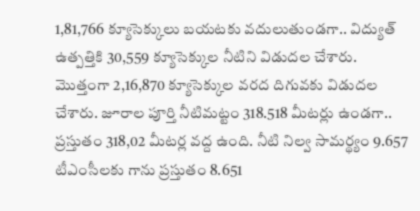1,81,766 క్యూసెక్కులు బయటకు వదులుతుండగా.. విద్యుత్ ఉత్పత్తికి 30,559 క్యూసెక్కుల నీటిని విడుదల చేశారు. మొత్తంగా 2,16,870 క్యూసెక్కుల వరద దిగువకు విడుదల చేశారు. జూరాల పూర్తి నీటిమట్టం 318.518 మీటర్లు ఉండగా.. ప్రస్తుతం 318,02 మీటర్ల వద్ద ఉంది. నీటి నిల్వ సామర్థ్యం 9.657 టీఎంసీలకు గాను ప్రస్తుతం 8.651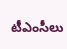టీఎంసీలు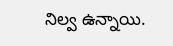నిల్వ ఉన్నాయి.